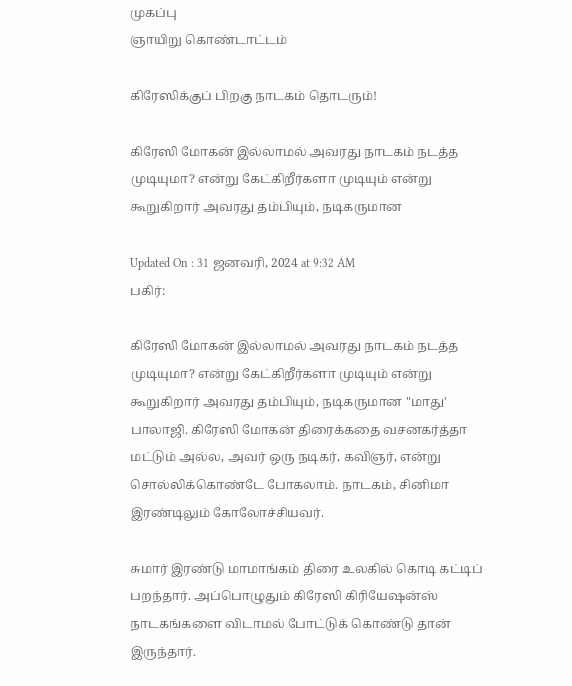முகப்பு
ஞாயிறு கொண்டாட்டம்

கிரேஸிக்குப் பிறகு நாடகம் தொடரும்!

கிரேஸி மோகன் இல்லாமல் அவரது நாடகம் நடத்த முடியுமா? என்று கேட்கிறீர்களா முடியும் என்று கூறுகிறார் அவரது தம்பியும், நடிகருமான

Updated On : 31 ஜனவரி, 2024 at 9:32 AM
பகிர்:

கிரேஸி மோகன் இல்லாமல் அவரது நாடகம் நடத்த முடியுமா? என்று கேட்கிறீர்களா முடியும் என்று கூறுகிறார் அவரது தம்பியும், நடிகருமான "மாது' பாலாஜி. கிரேஸி மோகன் திரைக்கதை வசனகர்த்தா மட்டும் அல்ல, அவர் ஒரு நடிகர், கவிஞர், என்று சொல்லிக்கொண்டே போகலாம். நாடகம், சினிமா இரண்டிலும் கோலோச்சியவர்.

சுமார் இரண்டு மாமாங்கம் திரை உலகில் கொடி கட்டிப் பறந்தார். அப்பொழுதும் கிரேஸி கிரியேஷன்ஸ் நாடகங்களை விடாமல் போட்டுக் கொண்டு தான் இருந்தார்.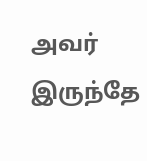அவர் இருந்தே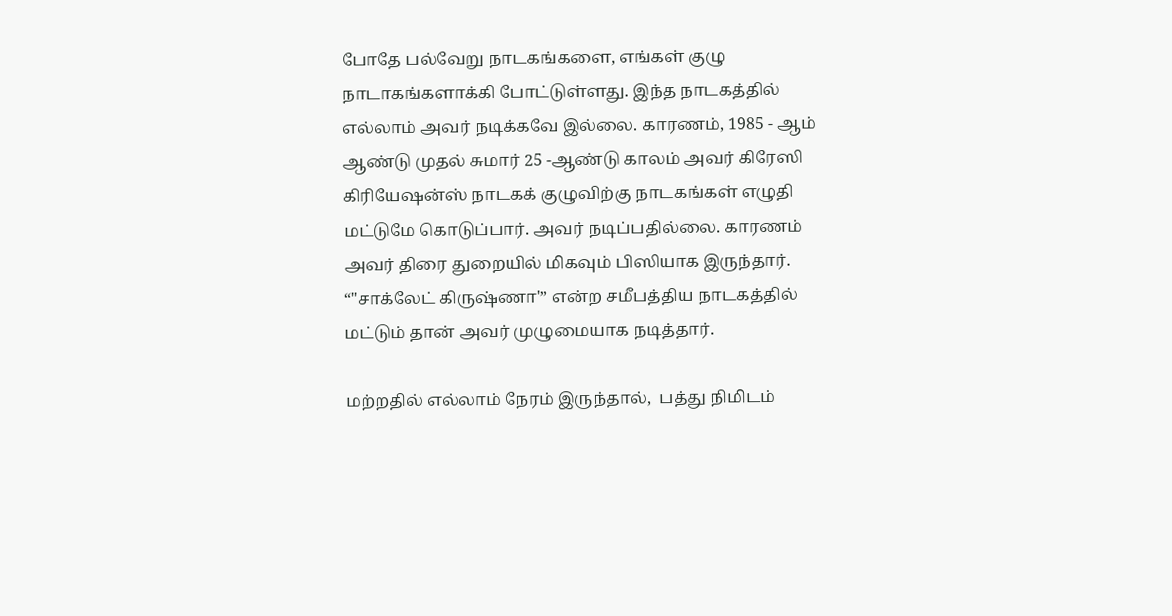போதே பல்வேறு நாடகங்களை, எங்கள் குழு நாடாகங்களாக்கி போட்டுள்ளது. இந்த நாடகத்தில் எல்லாம் அவர் நடிக்கவே இல்லை. காரணம், 1985 - ஆம் ஆண்டு முதல் சுமார் 25 -ஆண்டு காலம் அவர் கிரேஸி  கிரியேஷன்ஸ் நாடகக் குழுவிற்கு நாடகங்கள் எழுதி மட்டுமே கொடுப்பார். அவர் நடிப்பதில்லை. காரணம் அவர் திரை துறையில் மிகவும் பிஸியாக இருந்தார். “"சாக்லேட் கிருஷ்ணா'” என்ற சமீபத்திய நாடகத்தில் மட்டும் தான் அவர் முழுமையாக நடித்தார்.

மற்றதில் எல்லாம் நேரம் இருந்தால்,  பத்து நிமிடம்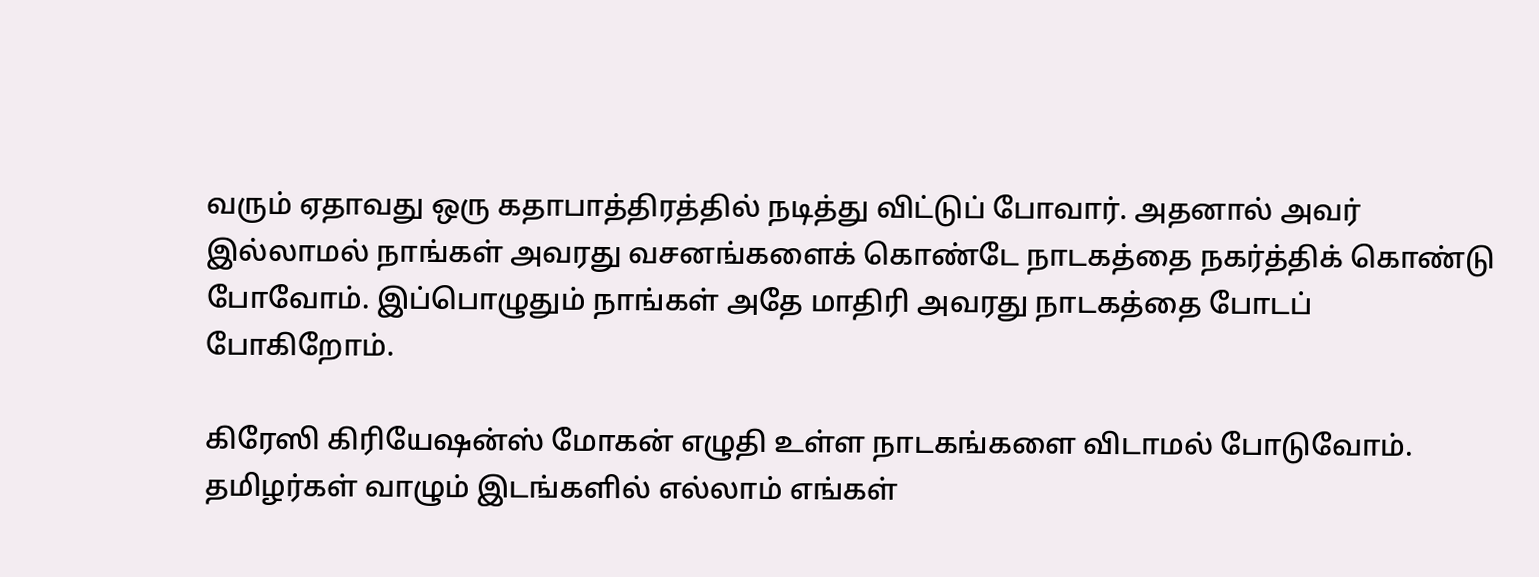வரும் ஏதாவது ஒரு கதாபாத்திரத்தில் நடித்து விட்டுப் போவார். அதனால் அவர் இல்லாமல் நாங்கள் அவரது வசனங்களைக் கொண்டே நாடகத்தை நகர்த்திக் கொண்டு போவோம். இப்பொழுதும் நாங்கள் அதே மாதிரி அவரது நாடகத்தை போடப்  போகிறோம்.

கிரேஸி கிரியேஷன்ஸ் மோகன் எழுதி உள்ள நாடகங்களை விடாமல் போடுவோம். தமிழர்கள் வாழும் இடங்களில் எல்லாம் எங்கள்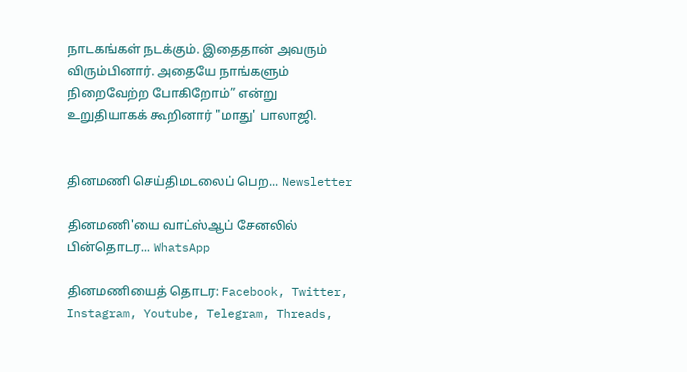நாடகங்கள் நடக்கும். இதைதான் அவரும் விரும்பினார். அதையே நாங்களும் நிறைவேற்ற போகிறோம்” என்று உறுதியாகக் கூறினார் "மாது' பாலாஜி.


தினமணி செய்திமடலைப் பெற... Newsletter

தினமணி'யை வாட்ஸ்ஆப் சேனலில் பின்தொடர... WhatsApp

தினமணியைத் தொடர: Facebook, Twitter, Instagram, Youtube, Telegram, Threads,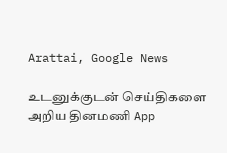Arattai, Google News

உடனுக்குடன் செய்திகளை அறிய தினமணி App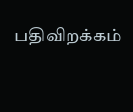பதிவிறக்கம்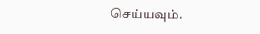செய்யவும்.